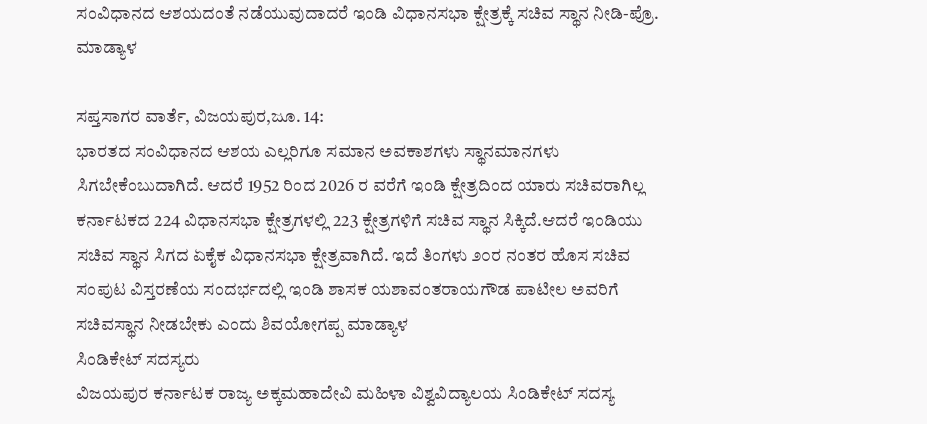ಸಂವಿಧಾನದ ಆಶಯದಂತೆ ನಡೆಯುವುದಾದರೆ ಇಂಡಿ ವಿಧಾನಸಭಾ ಕ್ಷೇತ್ರಕ್ಕೆ ಸಚಿವ ಸ್ಥಾನ ನೀಡಿ-ಪ್ರೊ. ಮಾಡ್ಯಾಳ

ಸಪ್ತಸಾಗರ ವಾರ್ತೆ, ವಿಜಯಪುರ,ಜೂ. 14:
ಭಾರತದ ಸಂವಿಧಾನದ ಆಶಯ ಎಲ್ಲರಿಗೂ ಸಮಾನ ಅವಕಾಶಗಳು ಸ್ಥಾನಮಾನಗಳು ಸಿಗಬೇಕೆಂಬುದಾಗಿದೆ. ಆದರೆ 1952 ರಿಂದ 2026 ರ ವರೆಗೆ ಇಂಡಿ ಕ್ಷೇತ್ರದಿಂದ ಯಾರು ಸಚಿವರಾಗಿಲ್ಲ ಕರ್ನಾಟಕದ 224 ವಿಧಾನಸಭಾ ಕ್ಷೇತ್ರಗಳಲ್ಲಿ 223 ಕ್ಷೇತ್ರಗಳಿಗೆ ಸಚಿವ ಸ್ಥಾನ ಸಿಕ್ಕಿದೆ.ಆದರೆ ಇಂಡಿಯು ಸಚಿವ ಸ್ಥಾನ ಸಿಗದ ಏಕೈಕ ವಿಧಾನಸಭಾ ಕ್ಷೇತ್ರವಾಗಿದೆ. ಇದೆ ತಿಂಗಳು ೨೦ರ ನಂತರ ಹೊಸ ಸಚಿವ ಸಂಪುಟ ವಿಸ್ತರಣೆಯ ಸಂದರ್ಭದಲ್ಲಿ ಇಂಡಿ ಶಾಸಕ ಯಶಾವಂತರಾಯಗೌಡ ಪಾಟೀಲ ಅವರಿಗೆ ಸಚಿವಸ್ಥಾನ ನೀಡಬೇಕು ಎಂದು ಶಿವಯೋಗಪ್ಪ ಮಾಡ್ಯಾಳ
ಸಿಂಡಿಕೇಟ್ ಸದಸ್ಯರು
ವಿಜಯಪುರ ಕರ್ನಾಟಕ ರಾಜ್ಯ ಅಕ್ಕಮಹಾದೇವಿ ಮಹಿಳಾ ವಿಶ್ವವಿದ್ಯಾಲಯ ಸಿಂಡಿಕೇಟ್ ಸದಸ್ಯ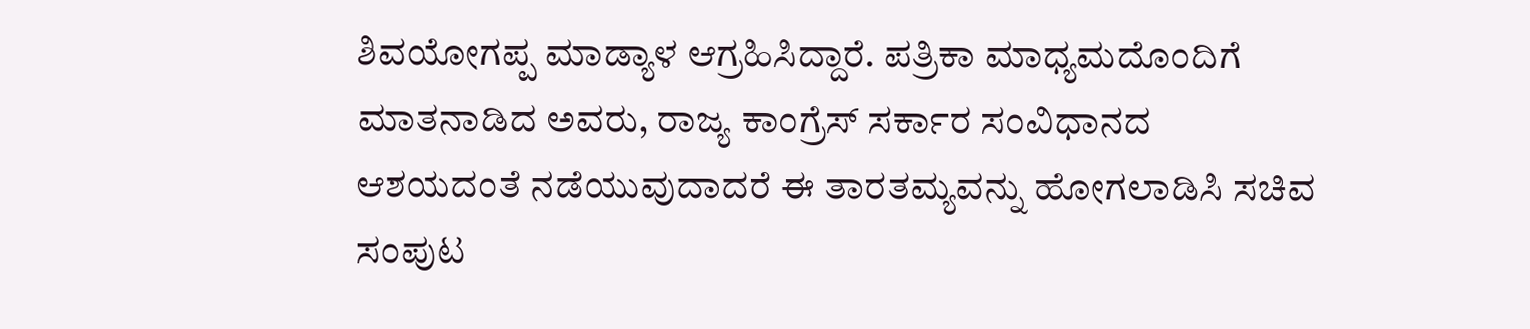ಶಿವಯೋಗಪ್ಪ ಮಾಡ್ಯಾಳ ಆಗ್ರಹಿಸಿದ್ದಾರೆ. ಪತ್ರಿಕಾ ಮಾಧ್ಯಮದೊಂದಿಗೆ ಮಾತನಾಡಿದ ಅವರು, ರಾಜ್ಯ ಕಾಂಗ್ರೆಸ್ ಸರ್ಕಾರ ಸಂವಿಧಾನದ ಆಶಯದಂತೆ ನಡೆಯುವುದಾದರೆ ಈ ತಾರತಮ್ಯವನ್ನು ಹೋಗಲಾಡಿಸಿ ಸಚಿವ ಸಂಪುಟ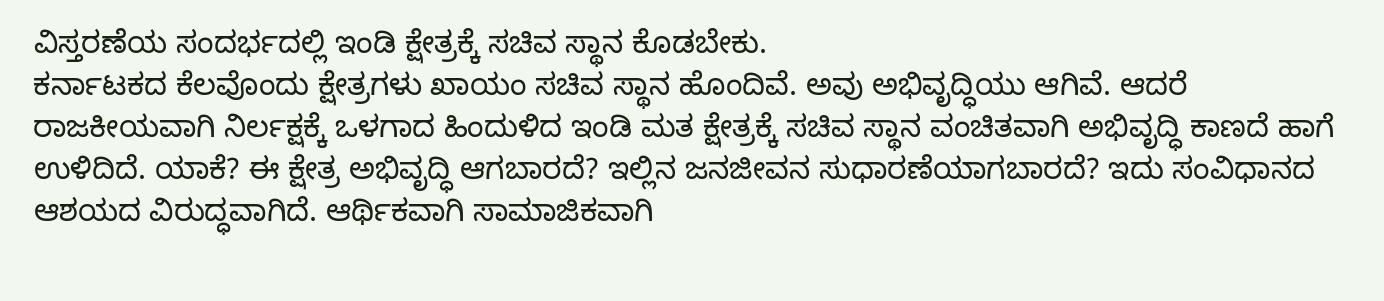ವಿಸ್ತರಣೆಯ ಸಂದರ್ಭದಲ್ಲಿ ಇಂಡಿ ಕ್ಷೇತ್ರಕ್ಕೆ ಸಚಿವ ಸ್ಥಾನ ಕೊಡಬೇಕು.
ಕರ್ನಾಟಕದ ಕೆಲವೊಂದು ಕ್ಷೇತ್ರಗಳು ಖಾಯಂ ಸಚಿವ ಸ್ಥಾನ ಹೊಂದಿವೆ. ಅವು ಅಭಿವೃದ್ಧಿಯು ಆಗಿವೆ. ಆದರೆ ರಾಜಕೀಯವಾಗಿ ನಿರ್ಲಕ್ಷಕ್ಕೆ ಒಳಗಾದ ಹಿಂದುಳಿದ ಇಂಡಿ ಮತ ಕ್ಷೇತ್ರಕ್ಕೆ ಸಚಿವ ಸ್ಥಾನ ವಂಚಿತವಾಗಿ ಅಭಿವೃದ್ಧಿ ಕಾಣದೆ ಹಾಗೆ ಉಳಿದಿದೆ. ಯಾಕೆ? ಈ ಕ್ಷೇತ್ರ ಅಭಿವೃದ್ಧಿ ಆಗಬಾರದೆ? ಇಲ್ಲಿನ ಜನಜೀವನ ಸುಧಾರಣೆಯಾಗಬಾರದೆ? ಇದು ಸಂವಿಧಾನದ ಆಶಯದ ವಿರುದ್ಧವಾಗಿದೆ. ಆರ್ಥಿಕವಾಗಿ ಸಾಮಾಜಿಕವಾಗಿ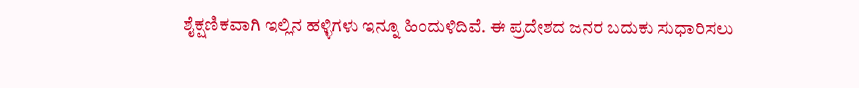ಶೈಕ್ಷಣಿಕವಾಗಿ ಇಲ್ಲಿನ ಹಳ್ಳಿಗಳು ಇನ್ನೂ ಹಿಂದುಳಿದಿವೆ. ಈ ಪ್ರದೇಶದ ಜನರ ಬದುಕು ಸುಧಾರಿಸಲು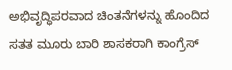ಅಭಿವೃದ್ಧಿಪರವಾದ ಚಿಂತನೆಗಳನ್ನು ಹೊಂದಿದ ಸತತ ಮೂರು ಬಾರಿ ಶಾಸಕರಾಗಿ ಕಾಂಗ್ರೆಸ್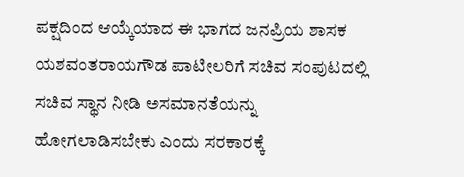ಪಕ್ಷದಿಂದ ಆಯ್ಕೆಯಾದ ಈ ಭಾಗದ ಜನಪ್ರಿಯ ಶಾಸಕ ಯಶವಂತರಾಯಗೌಡ ಪಾಟೀಲರಿಗೆ ಸಚಿವ ಸಂಪುಟದಲ್ಲಿ ಸಚಿವ ಸ್ಥಾನ ನೀಡಿ ಅಸಮಾನತೆಯನ್ನು ಹೋಗಲಾಡಿಸಬೇಕು ಎಂದು ಸರಕಾರಕ್ಕೆ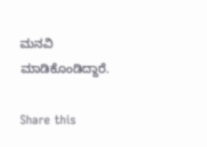ಮನವಿ ಮಾಡಿಕೊಂಡಿದ್ದಾರೆ.

Share this